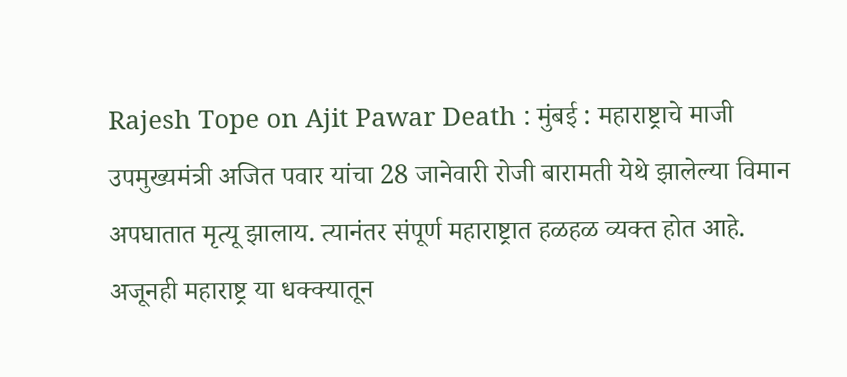Rajesh Tope on Ajit Pawar Death : मुंबई : महाराष्ट्राचे माजी उपमुख्यमंत्री अजित पवार यांचा 28 जानेवारी रोजी बारामती येथे झालेल्या विमान अपघातात मृत्यू झालाय. त्यानंतर संपूर्ण महाराष्ट्रात हळहळ व्यक्त होत आहे. अजूनही महाराष्ट्र या धक्क्यातून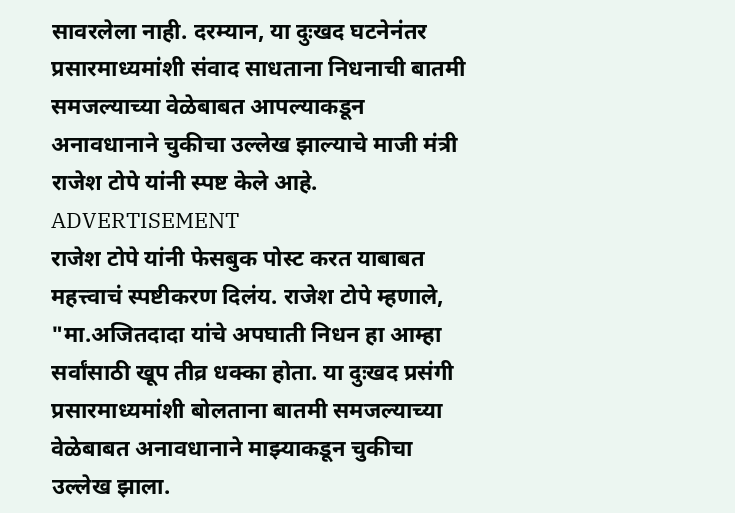सावरलेला नाही. दरम्यान, या दुःखद घटनेनंतर प्रसारमाध्यमांशी संवाद साधताना निधनाची बातमी समजल्याच्या वेळेबाबत आपल्याकडून अनावधानाने चुकीचा उल्लेख झाल्याचे माजी मंत्री राजेश टोपे यांनी स्पष्ट केले आहे.
ADVERTISEMENT
राजेश टोपे यांनी फेसबुक पोस्ट करत याबाबत महत्त्वाचं स्पष्टीकरण दिलंय. राजेश टोपे म्हणाले, "मा.अजितदादा यांचे अपघाती निधन हा आम्हा सर्वांसाठी खूप तीव्र धक्का होता. या दुःखद प्रसंगी प्रसारमाध्यमांशी बोलताना बातमी समजल्याच्या वेळेबाबत अनावधानाने माझ्याकडून चुकीचा उल्लेख झाला.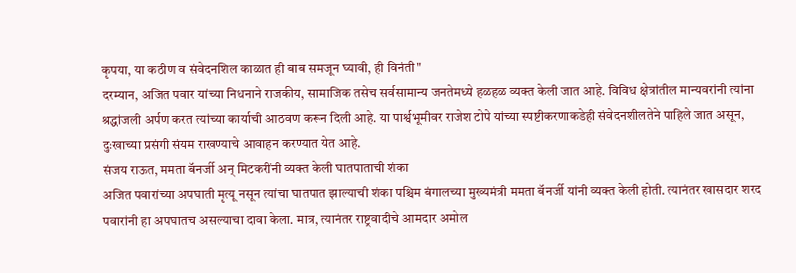कृपया, या कठीण व संवेदनशिल काळात ही बाब समजून घ्यावी, ही विनंती"
दरम्यान, अजित पवार यांच्या निधनाने राजकीय, सामाजिक तसेच सर्वसामान्य जनतेमध्ये हळहळ व्यक्त केली जात आहे. विविध क्षेत्रांतील मान्यवरांनी त्यांना श्रद्धांजली अर्पण करत त्यांच्या कार्याची आठवण करून दिली आहे. या पार्श्वभूमीवर राजेश टोपे यांच्या स्पष्टीकरणाकडेही संवेदनशीलतेने पाहिले जात असून, दुःखाच्या प्रसंगी संयम राखण्याचे आवाहन करण्यात येत आहे.
संजय राऊत, ममता बॅनर्जी अन् मिटकरींनी व्यक्त केली घातपाताची शंका
अजित पवारांच्या अपघाती मृत्यू नसून त्यांचा घातपात झाल्याची शंका पश्चिम बंगालच्या मुख्यमंत्री ममता बॅनर्जी यांनी व्यक्त केली होती. त्यानंतर खासदार शरद पवारांनी हा अपघातच असल्याचा दावा केला. मात्र, त्यानंतर राष्ट्रवादीचे आमदार अमोल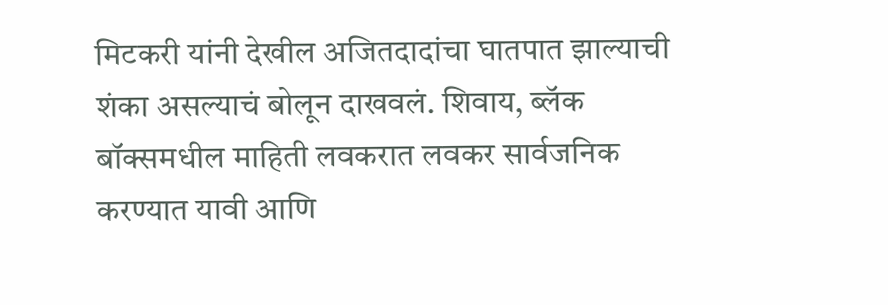मिटकरी यांनी देखील अजितदादांचा घातपात झाल्याची शंका असल्याचं बोलून दाखवलं. शिवाय, ब्लॅक बॉक्समधील माहिती लवकरात लवकर सार्वजनिक करण्यात यावी आणि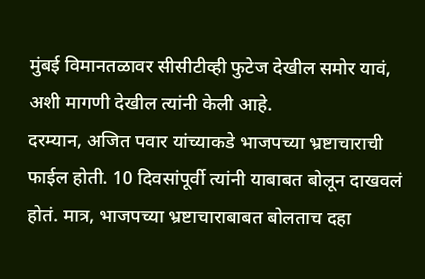मुंबई विमानतळावर सीसीटीव्ही फुटेज देखील समोर यावं, अशी मागणी देखील त्यांनी केली आहे.
दरम्यान, अजित पवार यांच्याकडे भाजपच्या भ्रष्टाचाराची फाईल होती. 10 दिवसांपूर्वी त्यांनी याबाबत बोलून दाखवलं होतं. मात्र, भाजपच्या भ्रष्टाचाराबाबत बोलताच दहा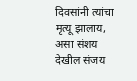दिवसांनी त्यांचा मृत्यू झालाय, असा संशय देखील संजय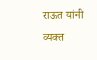राऊत यांनी व्यक्त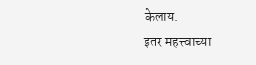केलाय.
इतर महत्त्वाच्या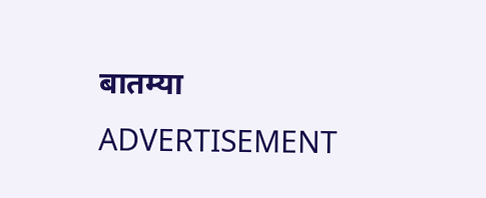बातम्या
ADVERTISEMENT